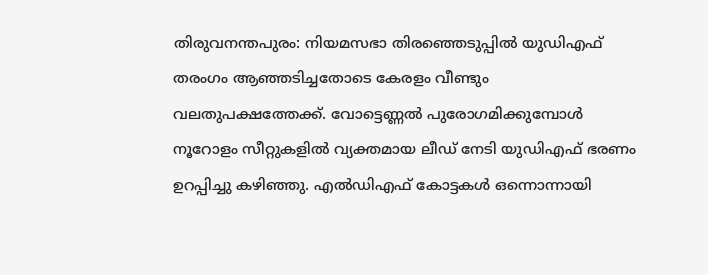തിരുവനന്തപുരം: നിയമസഭാ തിരഞ്ഞെടുപ്പിൽ യുഡിഎഫ് തരംഗം ആഞ്ഞടിച്ചതോടെ കേരളം വീണ്ടും വലതുപക്ഷത്തേക്ക്. വോട്ടെണ്ണൽ പുരോഗമിക്കുമ്പോൾ നൂറോളം സീറ്റുകളിൽ വ്യക്തമായ ലീഡ് നേടി യുഡിഎഫ് ഭരണം ഉറപ്പിച്ചു കഴിഞ്ഞു. എൽഡിഎഫ് കോട്ടകൾ ഒന്നൊന്നായി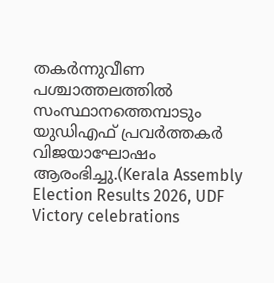തകർന്നുവീണ പശ്ചാത്തലത്തിൽ സംസ്ഥാനത്തെമ്പാടും യുഡിഎഫ് പ്രവർത്തകർ വിജയാഘോഷം ആരംഭിച്ചു.(Kerala Assembly Election Results 2026, UDF Victory celebrations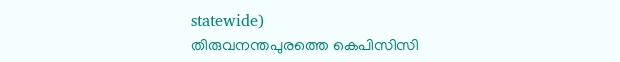statewide)
തിരുവനന്തപുരത്തെ കെപിസിസി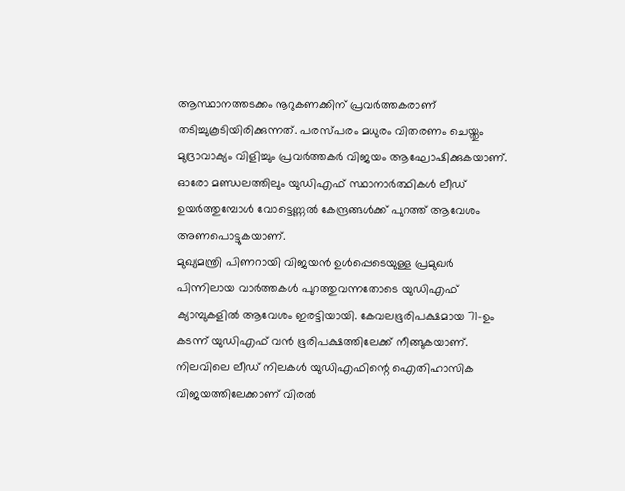ആസ്ഥാനത്തടക്കം നൂറുകണക്കിന് പ്രവർത്തകരാണ് തടിച്ചുകൂടിയിരിക്കുന്നത്. പരസ്പരം മധുരം വിതരണം ചെയ്തും മുദ്രാവാക്യം വിളിച്ചും പ്രവർത്തകർ വിജയം ആഘോഷിക്കുകയാണ്. ഓരോ മണ്ഡലത്തിലും യുഡിഎഫ് സ്ഥാനാർത്ഥികൾ ലീഡ് ഉയർത്തുമ്പോൾ വോട്ടെണ്ണൽ കേന്ദ്രങ്ങൾക്ക് പുറത്ത് ആവേശം അണപൊട്ടുകയാണ്.
മുഖ്യമന്ത്രി പിണറായി വിജയൻ ഉൾപ്പെടെയുള്ള പ്രമുഖർ പിന്നിലായ വാർത്തകൾ പുറത്തുവന്നതോടെ യുഡിഎഫ് ക്യാമ്പുകളിൽ ആവേശം ഇരട്ടിയായി. കേവലഭൂരിപക്ഷമായ 71-ഉം കടന്ന് യുഡിഎഫ് വൻ ഭൂരിപക്ഷത്തിലേക്ക് നീങ്ങുകയാണ്. നിലവിലെ ലീഡ് നിലകൾ യുഡിഎഫിന്റെ ഐതിഹാസിക വിജയത്തിലേക്കാണ് വിരൽ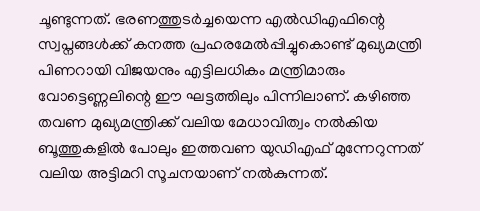ചൂണ്ടുന്നത്. ഭരണത്തുടർച്ചയെന്ന എൽഡിഎഫിന്റെ സ്വപ്നങ്ങൾക്ക് കനത്ത പ്രഹരമേൽപ്പിച്ചുകൊണ്ട് മുഖ്യമന്ത്രി പിണറായി വിജയനും എട്ടിലധികം മന്ത്രിമാരും വോട്ടെണ്ണലിന്റെ ഈ ഘട്ടത്തിലും പിന്നിലാണ്. കഴിഞ്ഞ തവണ മുഖ്യമന്ത്രിക്ക് വലിയ മേധാവിത്വം നൽകിയ ബൂത്തുകളിൽ പോലും ഇത്തവണ യുഡിഎഫ് മുന്നേറുന്നത് വലിയ അട്ടിമറി സൂചനയാണ് നൽകുന്നത്.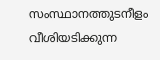സംസ്ഥാനത്തുടനീളം വീശിയടിക്കുന്ന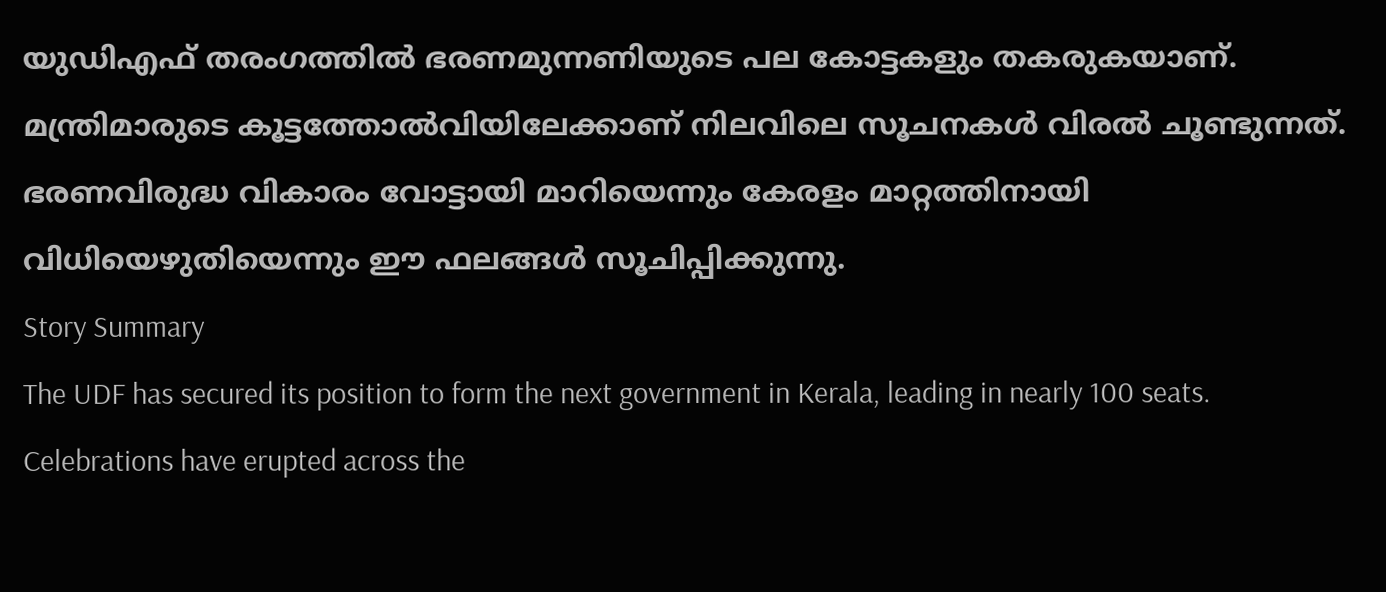യുഡിഎഫ് തരംഗത്തിൽ ഭരണമുന്നണിയുടെ പല കോട്ടകളും തകരുകയാണ്. മന്ത്രിമാരുടെ കൂട്ടത്തോൽവിയിലേക്കാണ് നിലവിലെ സൂചനകൾ വിരൽ ചൂണ്ടുന്നത്. ഭരണവിരുദ്ധ വികാരം വോട്ടായി മാറിയെന്നും കേരളം മാറ്റത്തിനായി വിധിയെഴുതിയെന്നും ഈ ഫലങ്ങൾ സൂചിപ്പിക്കുന്നു.
Story Summary
The UDF has secured its position to form the next government in Kerala, leading in nearly 100 seats. Celebrations have erupted across the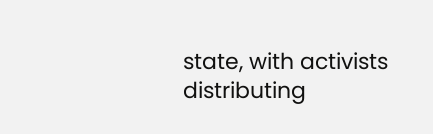state, with activists distributing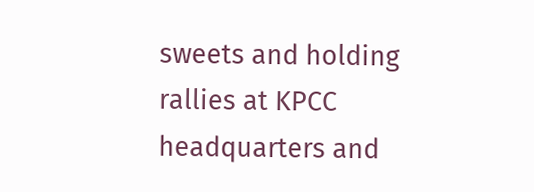sweets and holding rallies at KPCC headquarters and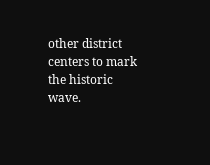other district centers to mark the historic wave.